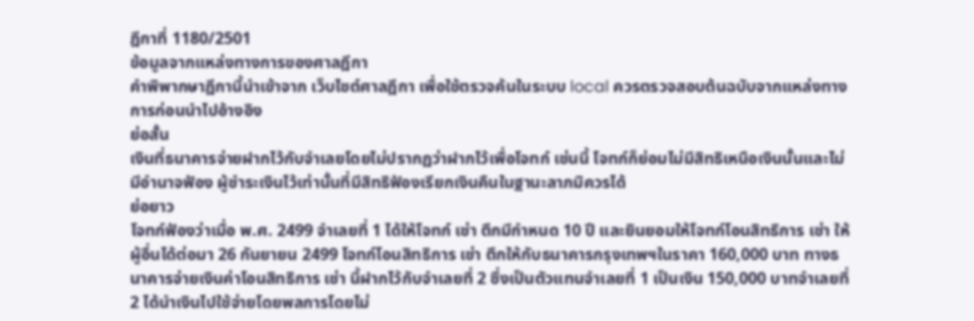ฎีกาที่ 1180/2501
ข้อมูลจากแหล่งทางการของศาลฎีกา
คำพิพากษาฎีกานี้นำเข้าจาก เว็บไซต์ศาลฎีกา เพื่อใช้ตรวจค้นในระบบ local ควรตรวจสอบต้นฉบับจากแหล่งทางการก่อนนำไปอ้างอิง
ย่อสั้น
เงินที่ธนาคารจ่ายฝากไว้กับจำเลยโดยไม่ปรากฏว่าฝากไว้เพื่อโจทก์ เช่นนี้ โจทก์ก็ย่อมไม่มีสิทธิเหนือเงินนั้นและไม่มีอำนาจฟ้อง ผู้ชำระเงินไว้เท่านั้นที่มีสิทธิฟ้องเรียกเงินคืนในฐานะลาภมิควรได้
ย่อยาว
โจทก์ฟ้องว่าเมื่อ พ.ศ. 2499 จำเลยที่ 1 ได้ให้โจทก์ เช่า ตึกมีกำหนด 10 ปี และยินยอมให้โจทก์โอนสิทธิการ เช่า ให้ผู้อื่นได้ต่อมา 26 กันยายน 2499 โจทก์โอนสิทธิการ เช่า ตึกให้กับธนาคารกรุงเทพฯในราคา 160,000 บาท ทางธนาคารจ่ายเงินค่าโอนสิทธิการ เช่า นี้ฝากไว้กับจำเลยที่ 2 ซึ่งเป็นตัวแทนจำเลยที่ 1 เป็นเงิน 150,000 บาทจำเลยที่ 2 ได้นำเงินไปใช้จ่ายโดยพลการโดยไม่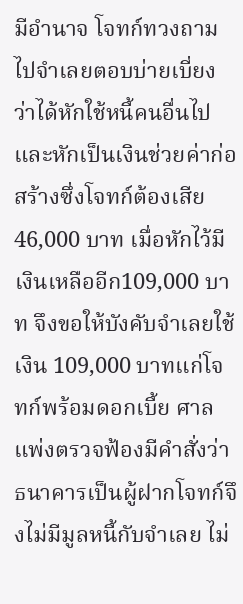มีอำนาจ โจทก์ทวงถามไปจำเลยตอบบ่ายเบี่ยงว่าได้หักใช้หนี้คนอื่นไปและหักเป็นเงินช่วยค่าก่อสร้างซึ่งโจทก์ต้องเสีย 46,000 บาท เมื่อหักไว้มีเงินเหลืออีก109,000 บาท จึงขอให้บังคับจำเลยใช้เงิน 109,000 บาทแก่โจทก์พร้อมดอกเบี้ย ศาลแพ่งตรวจฟ้องมีคำสั่งว่า ธนาคารเป็นผู้ฝากโจทก์จึงไม่มีมูลหนี้กับจำเลย ไม่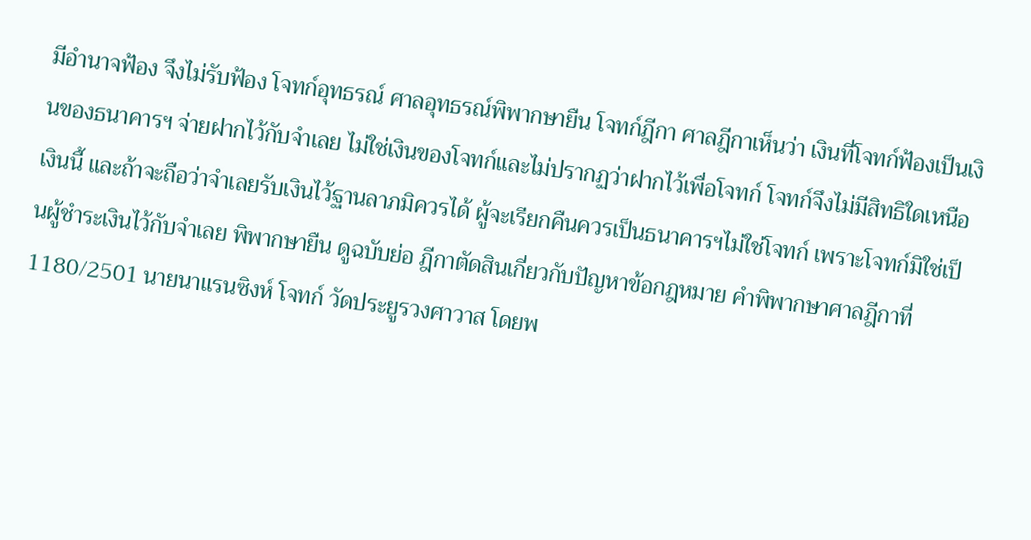มีอำนาจฟ้อง จึงไม่รับฟ้อง โจทก์อุทธรณ์ ศาลอุทธรณ์พิพากษายืน โจทก์ฎีกา ศาลฎีกาเห็นว่า เงินที่โจทก์ฟ้องเป็นเงินของธนาคารฯ จ่ายฝากไว้กับจำเลย ไม่ใช่เงินของโจทก์และไม่ปรากฏว่าฝากไว้เพื่อโจทก์ โจทก์จึงไม่มีสิทธิใดเหนือเงินนี้ และถ้าจะถือว่าจำเลยรับเงินไว้ฐานลาภมิควรได้ ผู้จะเรียกคืนควรเป็นธนาคารฯไม่ใช่โจทก์ เพราะโจทก์มิใช่เป็นผู้ชำระเงินไว้กับจำเลย พิพากษายืน ดูฉบับย่อ ฎีกาตัดสินเกี่ยวกับปัญหาข้อกฎหมาย คำพิพากษาศาลฎีกาที่ 1180/2501 นายนาแรนซิงห์ โจทก์ วัดประยูรวงศาวาส โดยพ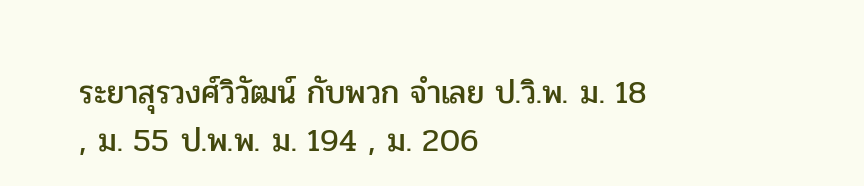ระยาสุรวงศ์วิวัฒน์ กับพวก จำเลย ป.วิ.พ. ม. 18 , ม. 55 ป.พ.พ. ม. 194 , ม. 206